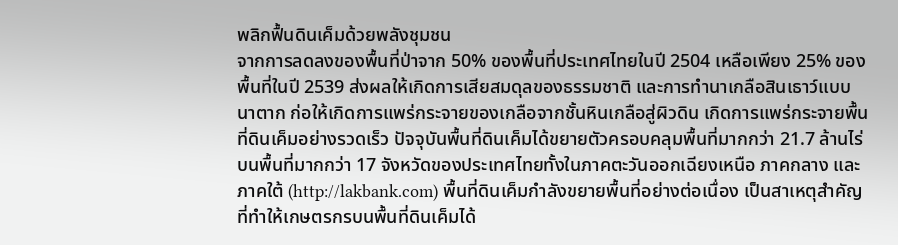พลิกฟื้นดินเค็มด้วยพลังชุมชน
จากการลดลงของพื้นที่ป่าจาก 50% ของพื้นที่ประเทศไทยในปี 2504 เหลือเพียง 25% ของพื้นที่ในปี 2539 ส่งผลให้เกิดการเสียสมดุลของธรรมชาติ และการทำนาเกลือสินเธาว์แบบนาตาก ก่อให้เกิดการแพร่กระจายของเกลือจากชั้นหินเกลือสู่ผิวดิน เกิดการแพร่กระจายพื้นที่ดินเค็มอย่างรวดเร็ว ปัจจุบันพื้นที่ดินเค็มได้ขยายตัวครอบคลุมพื้นที่มากกว่า 21.7 ล้านไร่ บนพื้นที่มากกว่า 17 จังหวัดของประเทศไทยทั้งในภาคตะวันออกเฉียงเหนือ ภาคกลาง และภาคใต้ (http://lakbank.com) พื้นที่ดินเค็มกำลังขยายพื้นที่อย่างต่อเนื่อง เป็นสาเหตุสำคัญที่ทำให้เกษตรกรบนพื้นที่ดินเค็มได้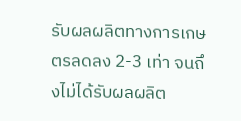รับผลผลิตทางการเกษตรลดลง 2-3 เท่า จนถึงไม่ได้รับผลผลิต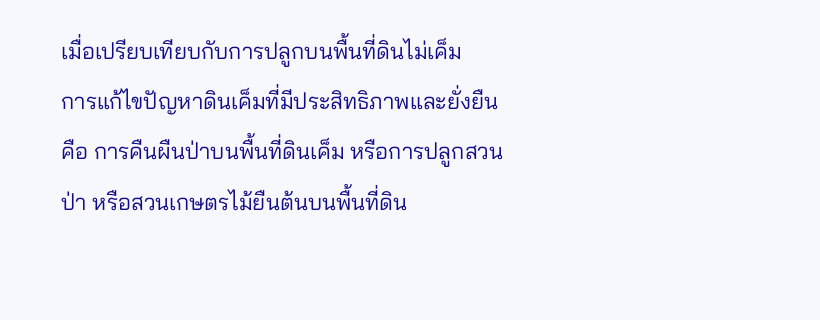เมื่อเปรียบเทียบกับการปลูกบนพื้นที่ดินไม่เค็ม
การแก้ไขปัญหาดินเค็มที่มีประสิทธิภาพและยั่งยืน คือ การคืนผืนป่าบนพื้นที่ดินเค็ม หรือการปลูกสวนป่า หรือสวนเกษตรไม้ยืนต้นบนพื้นที่ดิน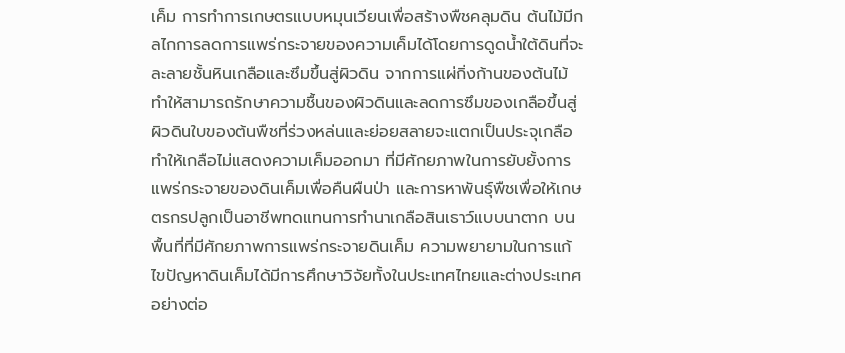เค็ม การทำการเกษตรแบบหมุนเวียนเพื่อสร้างพืชคลุมดิน ต้นไม้มีกลไกการลดการแพร่กระจายของความเค็มได้โดยการดูดน้ำใต้ดินที่จะละลายชั้นหินเกลือและซึมขึ้นสู่ผิวดิน จากการแผ่กิ่งก้านของต้นไม้ทำให้สามารถรักษาความชื้นของผิวดินและลดการซึมของเกลือขึ้นสู่ผิวดินใบของต้นพืชที่ร่วงหล่นและย่อยสลายจะแตกเป็นประจุเกลือทำให้เกลือไม่แสดงความเค็มออกมา ที่มีศักยภาพในการยับยั้งการแพร่กระจายของดินเค็มเพื่อคืนผืนป่า และการหาพันธุ์พืชเพื่อให้เกษตรกรปลูกเป็นอาชีพทดแทนการทำนาเกลือสินเธาว์แบบนาตาก บนพื้นที่ที่มีศักยภาพการแพร่กระจายดินเค็ม ความพยายามในการแก้ไขปัญหาดินเค็มได้มีการศึกษาวิจัยทั้งในประเทศไทยและต่างประเทศอย่างต่อ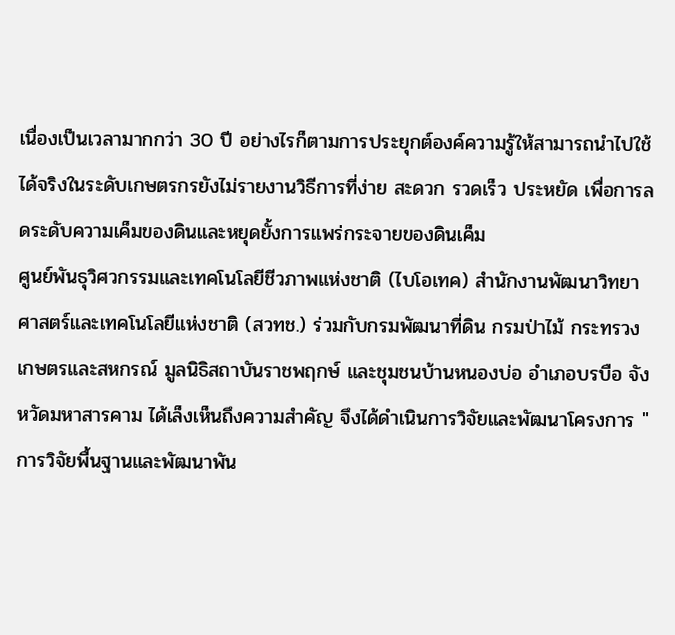เนื่องเป็นเวลามากกว่า 30 ปี อย่างไรก็ตามการประยุกต์องค์ความรู้ให้สามารถนำไปใช้ได้จริงในระดับเกษตรกรยังไม่รายงานวิธีการที่ง่าย สะดวก รวดเร็ว ประหยัด เพื่อการลดระดับความเค็มของดินและหยุดยั้งการแพร่กระจายของดินเค็ม
ศูนย์พันธุวิศวกรรมและเทคโนโลยีชีวภาพแห่งชาติ (ไบโอเทค) สำนักงานพัฒนาวิทยาศาสตร์และเทคโนโลยีแห่งชาติ (สวทช.) ร่วมกับกรมพัฒนาที่ดิน กรมป่าไม้ กระทรวงเกษตรและสหกรณ์ มูลนิธิสถาบันราชพฤกษ์ และชุมชนบ้านหนองบ่อ อำเภอบรบือ จังหวัดมหาสารคาม ได้เล็งเห็นถึงความสำคัญ จึงได้ดำเนินการวิจัยและพัฒนาโครงการ "การวิจัยพื้นฐานและพัฒนาพัน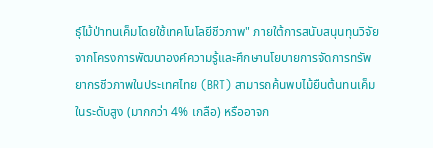ธุ์ไม้ป่าทนเค็มโดยใช้เทคโนโลยีชีวภาพ" ภายใต้การสนับสนุนทุนวิจัยจากโครงการพัฒนาองค์ความรู้และศึกษานโยบายการจัดการทรัพยากรชีวภาพในประเทศไทย (BRT) สามารถค้นพบไม้ยืนต้นทนเค็มในระดับสูง (มากกว่า 4% เกลือ) หรืออาจก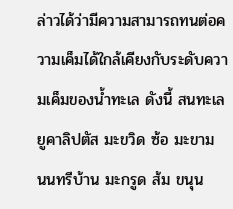ล่าวได้ว่ามีความสามารถทนต่อความเค็มได้ใกล้เคียงกับระดับความเค็มของน้ำทะเล ดังนี้ สนทะเล ยูคาลิปตัส มะขวิด ซ้อ มะขาม นนทรีบ้าน มะกรูด ส้ม ขนุน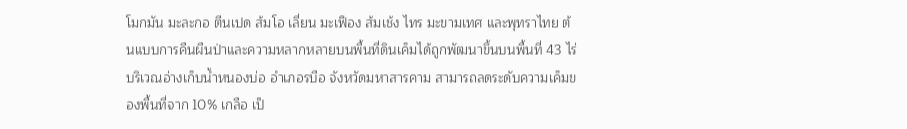โมกมัน มะละกอ ตีนเปด ส้มโอ เลี่ยน มะเฟือง ส้มเช้ง ไทร มะขามเทศ และพุทราไทย ต้นแบบการคืนผืนป่าและความหลากหลายบนพื้นที่ดินเค็มได้ถูกพัฒนาขึ้นบนพื้นที่ 43 ไร่ บริเวณอ่างเก็บน้ำหนองบ่อ อำเภอรบือ จังหวัดมหาสารคาม สามารถลดระดับความเค็มของพื้นที่จาก 10% เกลือ เป็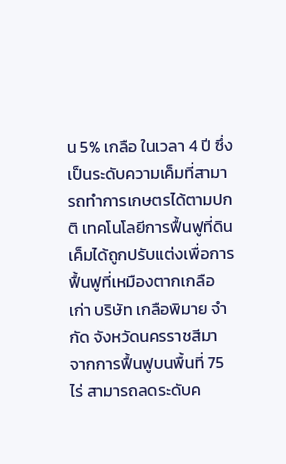น 5% เกลือ ในเวลา 4 ปี ซึ่งเป็นระดับความเค็มที่สามารถทำการเกษตรได้ตามปกติ เทคโนโลยีการฟื้นฟูที่ดินเค็มได้ถูกปรับแต่งเพื่อการฟื้นฟูที่เหมืองตากเกลือเก่า บริษัท เกลือพิมาย จำกัด จังหวัดนครราชสีมา จากการฟื้นฟูบนพื้นที่ 75 ไร่ สามารถลดระดับค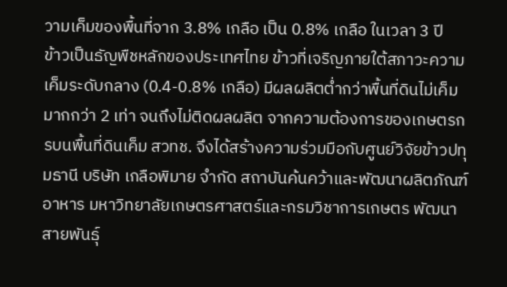วามเค็มของพื้นที่จาก 3.8% เกลือ เป็น 0.8% เกลือ ในเวลา 3 ปี
ข้าวเป็นธัญพืชหลักของประเทศไทย ข้าวที่เจริญภายใต้สภาวะความเค็มระดับกลาง (0.4-0.8% เกลือ) มีผลผลิตต่ำกว่าพื้นที่ดินไม่เค็มมากกว่า 2 เท่า จนถึงไม่ติดผลผลิต จากความต้องการของเกษตรกรบนพื้นที่ดินเค็ม สวทช. จึงได้สร้างความร่วมมือกับศูนย์วิจัยข้าวปทุมธานี บริษัท เกลือพิมาย จำกัด สถาบันค้นคว้าและพัฒนาผลิตภัณฑ์อาหาร มหาวิทยาลัยเกษตรศาสตร์และกรมวิชาการเกษตร พัฒนาสายพันธุ์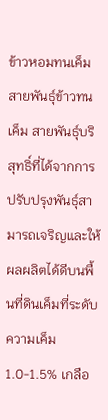ข้าวหอมทนเค็ม สายพันธุ์ข้าวทนเค็ม สายพันธุ์บริสุทธิ์ที่ได้จากการปรับปรุงพันธุ์สามารถเจริญและให้ผลผลิตได้ดีบนพื้นที่ดินเค็มที่ระดับความเค็ม 1.0-1.5% เกลือ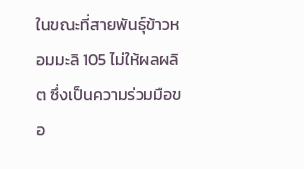ในขณะที่สายพันธุ์ข้าวหอมมะลิ 105 ไม่ให้ผลผลิต ซึ่งเป็นความร่วมมือขอ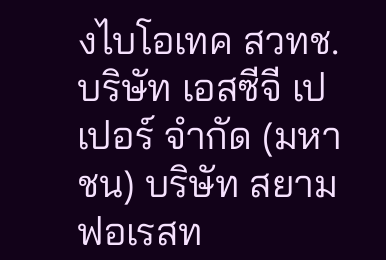งไบโอเทค สวทช. บริษัท เอสซีจี เปเปอร์ จำกัด (มหาชน) บริษัท สยามฟอเรสท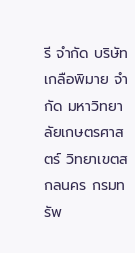รี จำกัด บริษัท เกลือพิมาย จำกัด มหาวิทยาลัยเกษตรศาสตร์ วิทยาเขตสกลนคร กรมทรัพ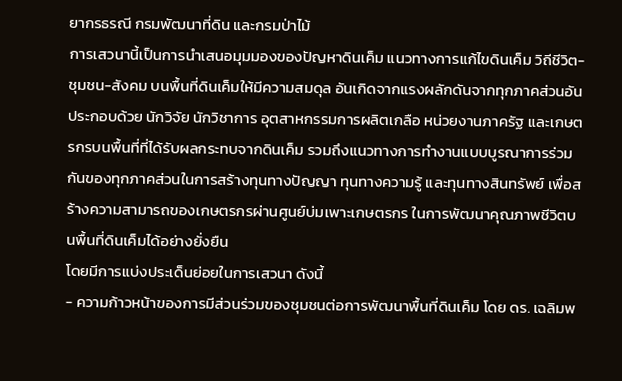ยากรธรณี กรมพัฒนาที่ดิน และกรมป่าไม้
การเสวนานี้เป็นการนำเสนอมุมมองของปัญหาดินเค็ม แนวทางการแก้ไขดินเค็ม วิถีชีวิต-ชุมชน-สังคม บนพื้นที่ดินเค็มให้มีความสมดุล อันเกิดจากแรงผลักดันจากทุกภาคส่วนอันประกอบด้วย นักวิจัย นักวิชาการ อุตสาหกรรมการผลิตเกลือ หน่วยงานภาครัฐ และเกษตรกรบนพื้นที่ที่ได้รับผลกระทบจากดินเค็ม รวมถึงแนวทางการทำงานแบบบูรณาการร่วมกันของทุกภาคส่วนในการสร้างทุนทางปัญญา ทุนทางความรู้ และทุนทางสินทรัพย์ เพื่อสร้างความสามารถของเกษตรกรผ่านศูนย์บ่มเพาะเกษตรกร ในการพัฒนาคุณภาพชีวิตบนพื้นที่ดินเค็มได้อย่างยั่งยืน
โดยมีการแบ่งประเด็นย่อยในการเสวนา ดังนี้
- ความก้าวหน้าของการมีส่วนร่วมของชุมชนต่อการพัฒนาพื้นที่ดินเค็ม โดย ดร. เฉลิมพ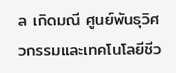ล เกิดมณี ศูนย์พันธุวิศวกรรมและเทคโนโลยีชีว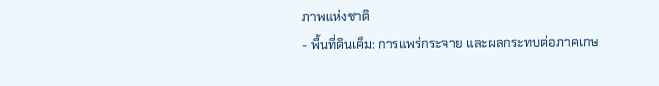ภาพแห่งชาติ
- พื้นที่ดินเค็ม: การแพร่กระจาย และผลกระทบต่อภาคเกษ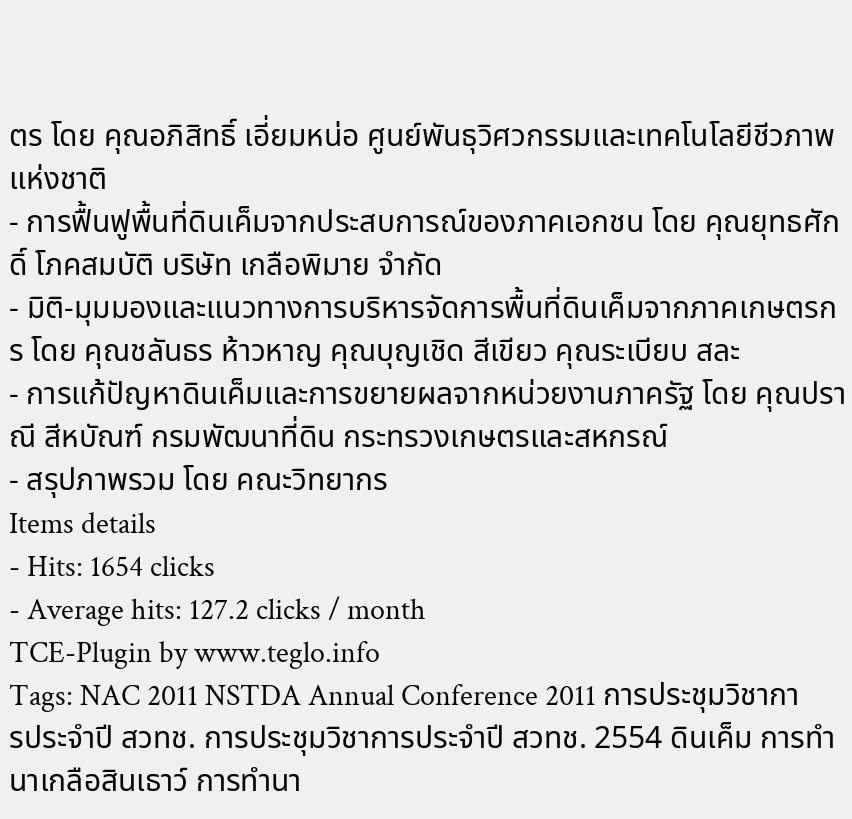ตร โดย คุณอภิสิทธิ์ เอี่ยมหน่อ ศูนย์พันธุวิศวกรรมและเทคโนโลยีชีวภาพแห่งชาติ
- การฟื้นฟูพื้นที่ดินเค็มจากประสบการณ์ของภาคเอกชน โดย คุณยุทธศักดิ์ โภคสมบัติ บริษัท เกลือพิมาย จำกัด
- มิติ-มุมมองและแนวทางการบริหารจัดการพื้นที่ดินเค็มจากภาคเกษตรกร โดย คุณชลันธร ห้าวหาญ คุณบุญเชิด สีเขียว คุณระเบียบ สละ
- การแก้ปัญหาดินเค็มและการขยายผลจากหน่วยงานภาครัฐ โดย คุณปราณี สีหบัณฑ์ กรมพัฒนาที่ดิน กระทรวงเกษตรและสหกรณ์
- สรุปภาพรวม โดย คณะวิทยากร
Items details
- Hits: 1654 clicks
- Average hits: 127.2 clicks / month
TCE-Plugin by www.teglo.info
Tags: NAC 2011 NSTDA Annual Conference 2011 การประชุมวิชาการประจำปี สวทช. การประชุมวิชาการประจำปี สวทช. 2554 ดินเค็ม การทำนาเกลือสินเธาว์ การทำนา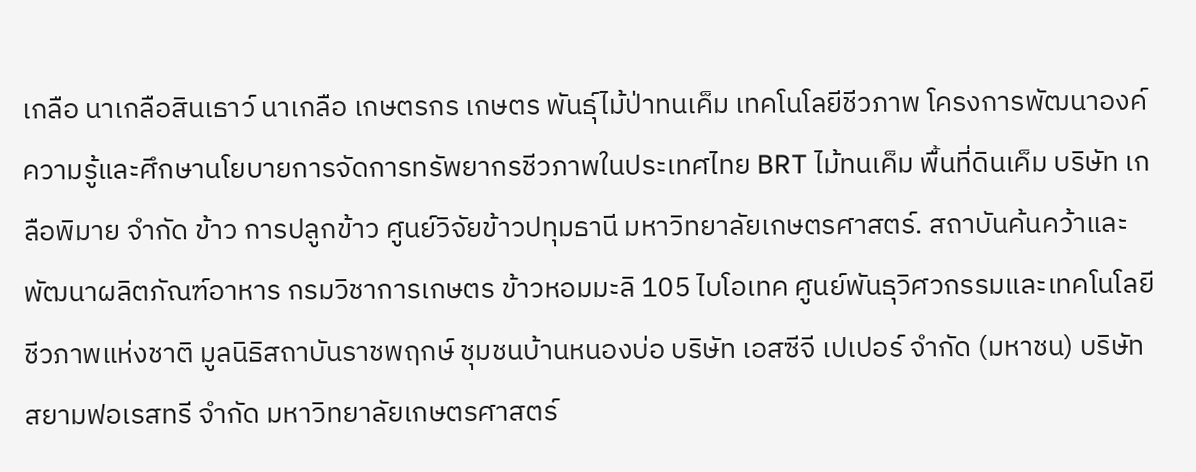เกลือ นาเกลือสินเธาว์ นาเกลือ เกษตรกร เกษตร พันธุ์ไม้ป่าทนเค็ม เทคโนโลยีชีวภาพ โครงการพัฒนาองค์ความรู้และศึกษานโยบายการจัดการทรัพยากรชีวภาพในประเทศไทย BRT ไม้ทนเค็ม พื้นที่ดินเค็ม บริษัท เกลือพิมาย จำกัด ข้าว การปลูกข้าว ศูนย์วิจัยข้าวปทุมธานี มหาวิทยาลัยเกษตรศาสตร์. สถาบันค้นคว้าและพัฒนาผลิตภัณฑ์อาหาร กรมวิชาการเกษตร ข้าวหอมมะลิ 105 ไบโอเทค ศูนย์พันธุวิศวกรรมและเทคโนโลยีชีวภาพแห่งชาติ มูลนิธิสถาบันราชพฤกษ์ ชุมชนบ้านหนองบ่อ บริษัท เอสซีจี เปเปอร์ จำกัด (มหาชน) บริษัท สยามฟอเรสทรี จำกัด มหาวิทยาลัยเกษตรศาสตร์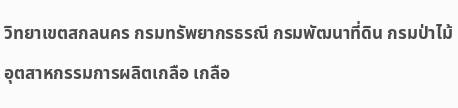วิทยาเขตสกลนคร กรมทรัพยากรธรณี กรมพัฒนาที่ดิน กรมป่าไม้ อุตสาหกรรมการผลิตเกลือ เกลือ